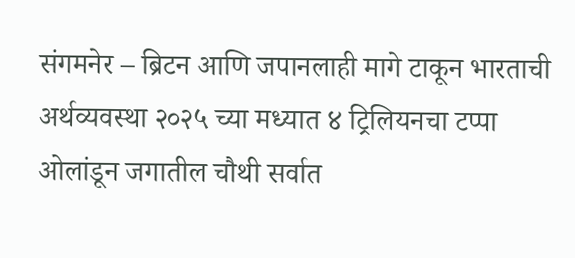संगमनेर – ब्रिटन आणि जपानलाही मागे टाकून भारताची अर्थव्यवस्था २०२५ च्या मध्यात ४ ट्रिलियनचा टप्पा ओलांडून जगातील चौथी सर्वात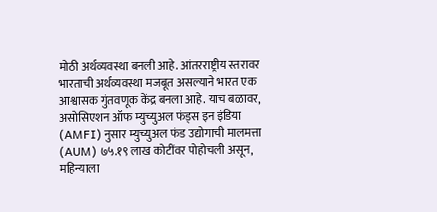मोठी अर्थव्यवस्था बनली आहे. आंतरराष्ट्रीय स्तरावर भारताची अर्थव्यवस्था मजबूत असल्याने भारत एक आश्वासक गुंतवणूक केंद्र बनला आहे. याच बळावर, असोसिएशन ऑफ म्युच्युअल फंड्स इन इंडिया (AMFI) नुसार म्युच्युअल फंड उद्योगाची मालमत्ता (AUM) ७५.१९ लाख कोटींवर पोहोचली असून, महिन्याला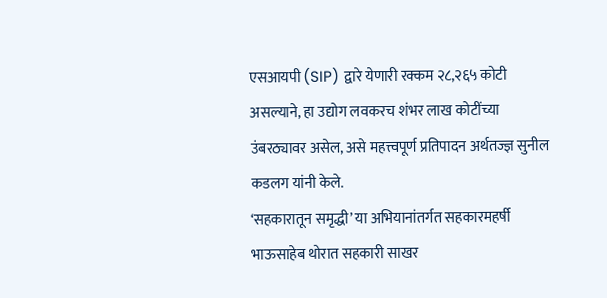एसआयपी (SIP) द्वारे येणारी रक्कम २८,२६५ कोटी असल्याने, हा उद्योग लवकरच शंभर लाख कोटींच्या उंबरठ्यावर असेल, असे महत्त्वपूर्ण प्रतिपादन अर्थतज्ज्ञ सुनील कडलग यांनी केले.
‘सहकारातून समृद्धी’ या अभियानांतर्गत सहकारमहर्षी भाऊसाहेब थोरात सहकारी साखर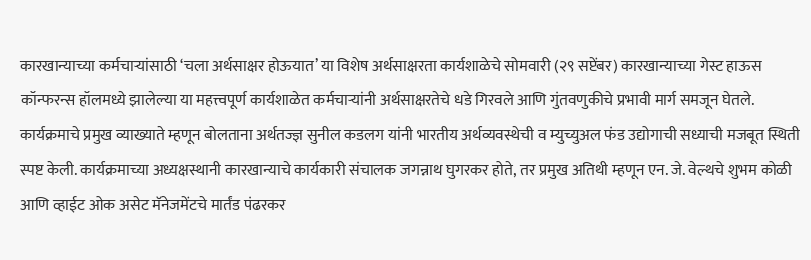कारखान्याच्या कर्मचाऱ्यांसाठी ‘चला अर्थसाक्षर होऊयात’ या विशेष अर्थसाक्षरता कार्यशाळेचे सोमवारी (२९ सप्टेंबर) कारखान्याच्या गेस्ट हाऊस कॉन्फरन्स हॉलमध्ये झालेल्या या महत्त्वपूर्ण कार्यशाळेत कर्मचाऱ्यांनी अर्थसाक्षरतेचे धडे गिरवले आणि गुंतवणुकीचे प्रभावी मार्ग समजून घेतले.
कार्यक्रमाचे प्रमुख व्याख्याते म्हणून बोलताना अर्थतज्ज्ञ सुनील कडलग यांनी भारतीय अर्थव्यवस्थेची व म्युच्युअल फंड उद्योगाची सध्याची मजबूत स्थिती स्पष्ट केली. कार्यक्रमाच्या अध्यक्षस्थानी कारखान्याचे कार्यकारी संचालक जगन्नाथ घुगरकर होते, तर प्रमुख अतिथी म्हणून एन. जे. वेल्थचे शुभम कोळी आणि व्हाईट ओक असेट मॅनेजमेंटचे मार्तंड पंढरकर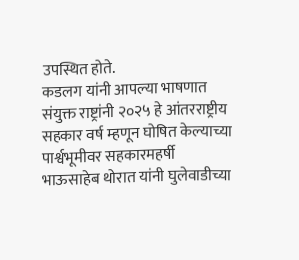उपस्थित होते.
कडलग यांनी आपल्या भाषणात संयुक्त राष्ट्रांनी २०२५ हे आंतरराष्ट्रीय सहकार वर्ष म्हणून घोषित केल्याच्या पार्श्वभूमीवर सहकारमहर्षी भाऊसाहेब थोरात यांनी घुलेवाडीच्या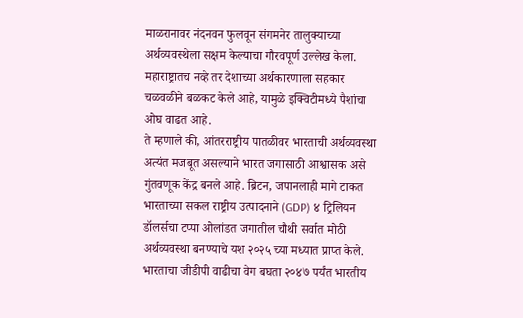माळरानावर नंदनवन फुलवून संगमनेर तालुक्याच्या अर्थव्यवस्थेला सक्षम केल्याचा गौरवपूर्ण उल्लेख केला. महाराष्ट्रातच नव्हे तर देशाच्या अर्थकारणाला सहकार चळवळीने बळकट केले आहे, यामुळे इक्विटीमध्ये पैशांचा ओघ वाढत आहे.
ते म्हणाले की, आंतरराष्ट्रीय पातळीवर भारताची अर्थव्यवस्था अत्यंत मजबूत असल्याने भारत जगासाठी आश्वासक असे गुंतवणूक केंद्र बनले आहे. ब्रिटन, जपानलाही मागे टाकत भारताच्या सकल राष्ट्रीय उत्पादनाने (GDP) ४ ट्रिलियन डॉलर्सचा टप्पा ओलांडत जगातील चौथी सर्वात मोठी अर्थव्यवस्था बनण्याचे यश २०२५ च्या मध्यात प्राप्त केले. भारताचा जीडीपी वाढीचा वेग बघता २०४७ पर्यंत भारतीय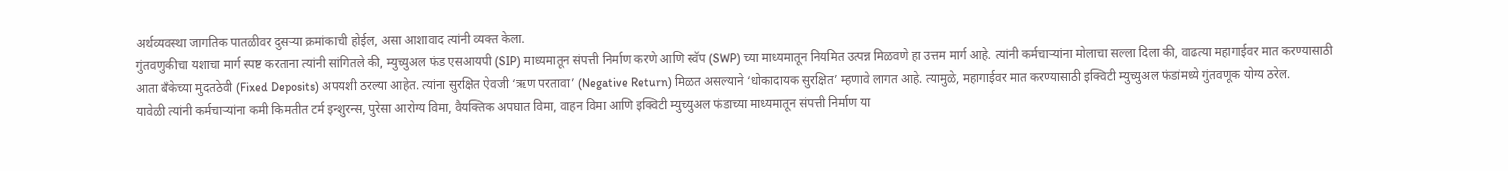अर्थव्यवस्था जागतिक पातळीवर दुसऱ्या क्रमांकाची होईल, असा आशावाद त्यांनी व्यक्त केला.
गुंतवणुकीचा यशाचा मार्ग स्पष्ट करताना त्यांनी सांगितले की, म्युच्युअल फंड एसआयपी (SIP) माध्यमातून संपत्ती निर्माण करणे आणि स्वॅप (SWP) च्या माध्यमातून नियमित उत्पन्न मिळवणे हा उत्तम मार्ग आहे. त्यांनी कर्मचाऱ्यांना मोलाचा सल्ला दिला की, वाढत्या महागाईवर मात करण्यासाठी आता बँकेच्या मुदतठेवी (Fixed Deposits) अपयशी ठरल्या आहेत. त्यांना सुरक्षित ऐवजी ‘ऋण परतावा’ (Negative Return) मिळत असल्याने ‘धोकादायक सुरक्षित’ म्हणावे लागत आहे. त्यामुळे, महागाईवर मात करण्यासाठी इक्विटी म्युच्युअल फंडांमध्ये गुंतवणूक योग्य ठरेल.
यावेळी त्यांनी कर्मचाऱ्यांना कमी किमतीत टर्म इन्शुरन्स, पुरेसा आरोग्य विमा, वैयक्तिक अपघात विमा, वाहन विमा आणि इक्विटी म्युच्युअल फंडाच्या माध्यमातून संपत्ती निर्माण या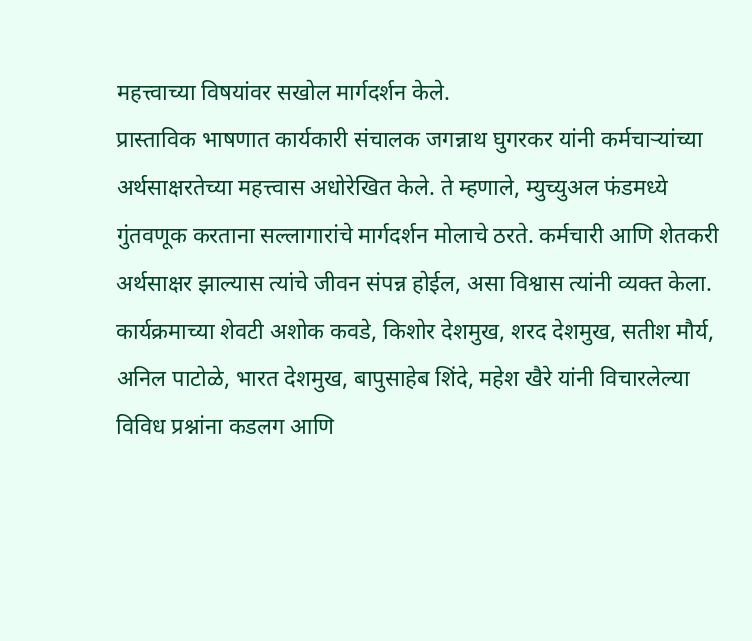महत्त्वाच्या विषयांवर सखोल मार्गदर्शन केले.
प्रास्ताविक भाषणात कार्यकारी संचालक जगन्नाथ घुगरकर यांनी कर्मचाऱ्यांच्या अर्थसाक्षरतेच्या महत्त्वास अधोरेखित केले. ते म्हणाले, म्युच्युअल फंडमध्ये गुंतवणूक करताना सल्लागारांचे मार्गदर्शन मोलाचे ठरते. कर्मचारी आणि शेतकरी अर्थसाक्षर झाल्यास त्यांचे जीवन संपन्न होईल, असा विश्वास त्यांनी व्यक्त केला.
कार्यक्रमाच्या शेवटी अशोक कवडे, किशोर देशमुख, शरद देशमुख, सतीश मौर्य, अनिल पाटोळे, भारत देशमुख, बापुसाहेब शिंदे, महेश खैरे यांनी विचारलेल्या विविध प्रश्नांना कडलग आणि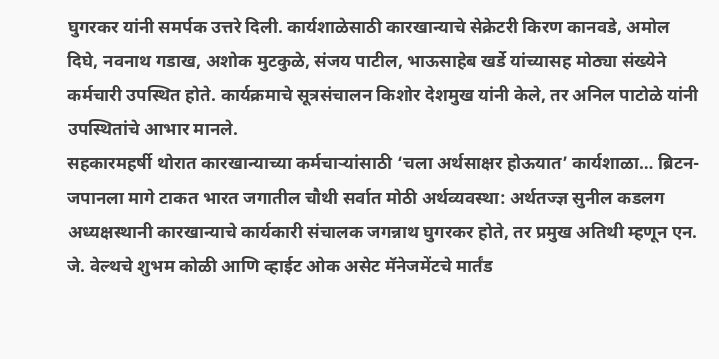घुगरकर यांनी समर्पक उत्तरे दिली. कार्यशाळेसाठी कारखान्याचे सेक्रेटरी किरण कानवडे, अमोल दिघे, नवनाथ गडाख, अशोक मुटकुळे, संजय पाटील, भाऊसाहेब खर्डे यांच्यासह मोठ्या संख्येने कर्मचारी उपस्थित होते. कार्यक्रमाचे सूत्रसंचालन किशोर देशमुख यांनी केले, तर अनिल पाटोळे यांनी उपस्थितांचे आभार मानले.
सहकारमहर्षी थोरात कारखान्याच्या कर्मचाऱ्यांसाठी ‘चला अर्थसाक्षर होऊयात’ कार्यशाळा… ब्रिटन-जपानला मागे टाकत भारत जगातील चौथी सर्वात मोठी अर्थव्यवस्था: अर्थतज्ज्ञ सुनील कडलग
अध्यक्षस्थानी कारखान्याचे कार्यकारी संचालक जगन्नाथ घुगरकर होते, तर प्रमुख अतिथी म्हणून एन. जे. वेल्थचे शुभम कोळी आणि व्हाईट ओक असेट मॅनेजमेंटचे मार्तंड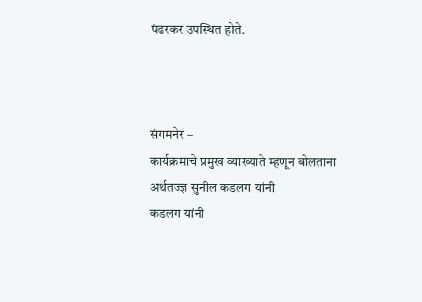पंढरकर उपस्थित होते.



संगमनेर –
कार्यक्रमाचे प्रमुख व्याख्याते म्हणून बोलताना अर्थतज्ज्ञ सुनील कडलग यांनी
कडलग यांनी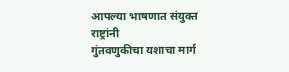आपल्या भाषणात संयुक्त राष्ट्रांनी
गुंतवणुकीचा यशाचा मार्ग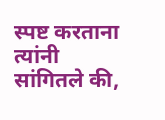स्पष्ट करताना त्यांनी सांगितले की,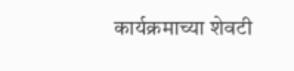कार्यक्रमाच्या शेवटी